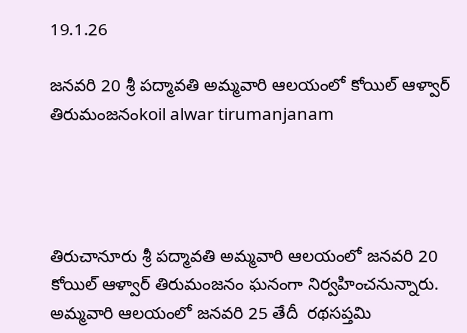19.1.26

జ‌న‌వ‌రి 20 శ్రీ పద్మావతి అమ్మవారి ఆలయంలో కోయిల్‌ ఆళ్వార్‌ తిరుమంజనంkoil alwar tirumanjanam




తిరుచానూరు శ్రీ పద్మావతి అమ్మవారి ఆలయంలో జ‌న‌వ‌రి 20 కోయిల్‌ ఆళ్వార్‌ తిరుమంజనం ఘనంగా నిర్వహించనున్నారు. అమ్మవారి ఆలయంలో జ‌న‌వ‌రి 25 తేదీ  రథసప్తమి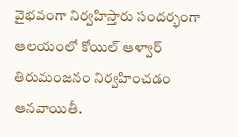వైభ‌వంగా నిర్వ‌హిస్తారు సంద‌ర్భంగా ఆల‌యంలో కోయిల్‌ ఆళ్వార్‌ తిరుమంజనం నిర్వ‌హించ‌డం ఆన‌వాయితీ.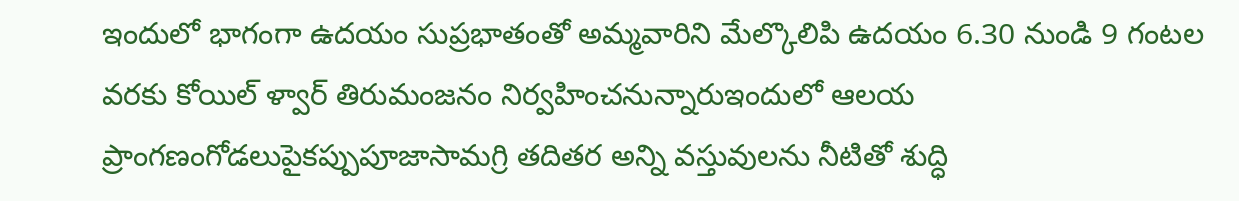ఇందులో భాగంగా ఉదయం సుప్రభాతంతో అమ్మవారిని మేల్కొలిపి ఉదయం 6.30 నుండి 9 గంటల వరకు కోయిల్‌ ళ్వార్‌ తిరుమంజనం నిర్వహించనున్నారుఇందులో ఆలయ ప్రాంగణంగోడలుపైకప్పుపూజాసామగ్రి తదితర అన్ని వస్తువులను నీటితో శుద్ధి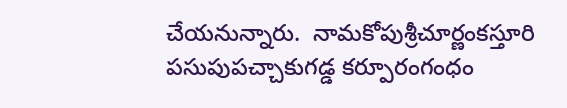చేయనున్నారు.  నామకోపుశ్రీచూర్ణంకస్తూరి పసుపుపచ్చాకుగడ్డ కర్పూరంగంధం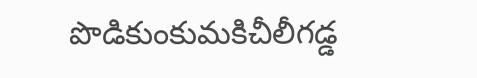పొడికుంకుమకిచీలీగడ్డ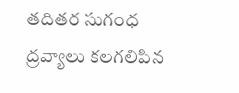తదితర సుగంధ ద్రవ్యాలు కలగలిపిన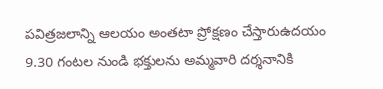పవిత్రజలాన్ని ఆలయం అంతటా ప్రోక్షణం చేస్తారుఉదయం 9.30 గంటల నుండి భక్తులను అమ్మవారి దర్శనానికి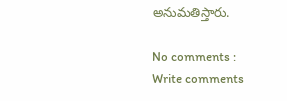అనుమతిస్తారు.

No comments :
Write comments